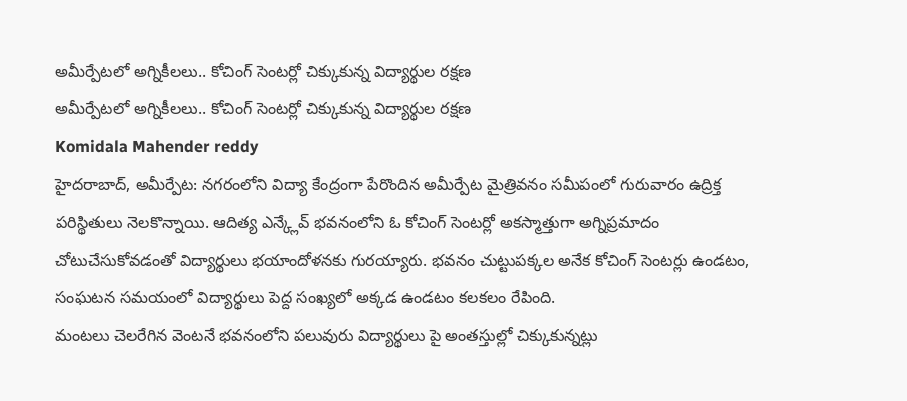అమీర్పేటలో అగ్నికీలలు.. కోచింగ్ సెంటర్లో చిక్కుకున్న విద్యార్థుల రక్షణ
అమీర్పేటలో అగ్నికీలలు.. కోచింగ్ సెంటర్లో చిక్కుకున్న విద్యార్థుల రక్షణ
Komidala Mahender reddy
హైదరాబాద్, అమీర్పేట: నగరంలోని విద్యా కేంద్రంగా పేరొందిన అమీర్పేట మైత్రివనం సమీపంలో గురువారం ఉద్రిక్త పరిస్థితులు నెలకొన్నాయి. ఆదిత్య ఎన్క్లేవ్ భవనంలోని ఓ కోచింగ్ సెంటర్లో అకస్మాత్తుగా అగ్నిప్రమాదం చోటుచేసుకోవడంతో విద్యార్థులు భయాందోళనకు గురయ్యారు. భవనం చుట్టుపక్కల అనేక కోచింగ్ సెంటర్లు ఉండటం, సంఘటన సమయంలో విద్యార్థులు పెద్ద సంఖ్యలో అక్కడ ఉండటం కలకలం రేపింది.
మంటలు చెలరేగిన వెంటనే భవనంలోని పలువురు విద్యార్థులు పై అంతస్తుల్లో చిక్కుకున్నట్లు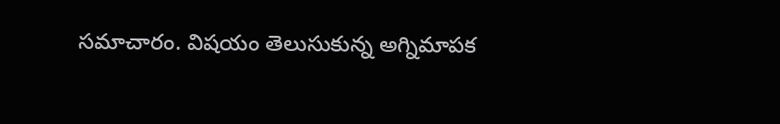సమాచారం. విషయం తెలుసుకున్న అగ్నిమాపక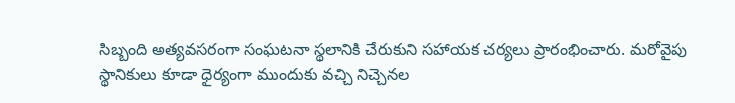సిబ్బంది అత్యవసరంగా సంఘటనా స్థలానికి చేరుకుని సహాయక చర్యలు ప్రారంభించారు. మరోవైపు స్థానికులు కూడా ధైర్యంగా ముందుకు వచ్చి నిచ్చెనల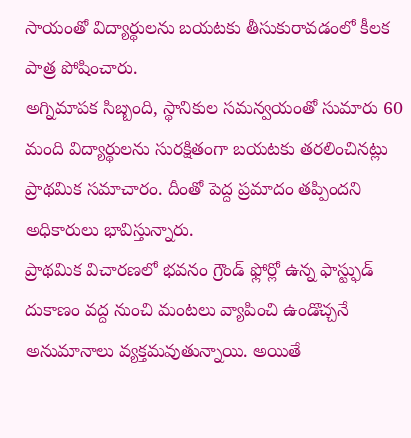సాయంతో విద్యార్థులను బయటకు తీసుకురావడంలో కీలక పాత్ర పోషించారు.
అగ్నిమాపక సిబ్బంది, స్థానికుల సమన్వయంతో సుమారు 60 మంది విద్యార్థులను సురక్షితంగా బయటకు తరలించినట్లు ప్రాథమిక సమాచారం. దీంతో పెద్ద ప్రమాదం తప్పిందని అధికారులు భావిస్తున్నారు.
ప్రాథమిక విచారణలో భవనం గ్రౌండ్ ఫ్లోర్లో ఉన్న ఫాస్ట్ఫుడ్ దుకాణం వద్ద నుంచి మంటలు వ్యాపించి ఉండొచ్చనే అనుమానాలు వ్యక్తమవుతున్నాయి. అయితే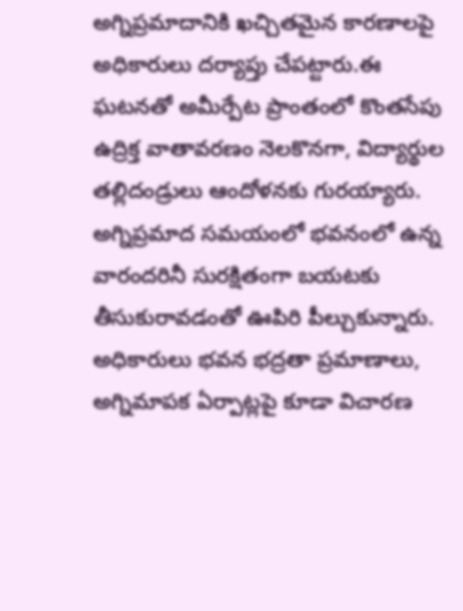అగ్నిప్రమాదానికి ఖచ్చితమైన కారణాలపై అధికారులు దర్యాప్తు చేపట్టారు.ఈ ఘటనతో అమీర్పేట ప్రాంతంలో కొంతసేపు ఉద్రిక్త వాతావరణం నెలకొనగా, విద్యార్థుల తల్లిదండ్రులు ఆందోళనకు గురయ్యారు. అగ్నిప్రమాద సమయంలో భవనంలో ఉన్న వారందరినీ సురక్షితంగా బయటకు తీసుకురావడంతో ఊపిరి పీల్చుకున్నారు. అధికారులు భవన భద్రతా ప్రమాణాలు, అగ్నిమాపక ఏర్పాట్లపై కూడా విచారణ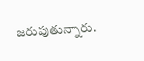జరుపుతున్నారు.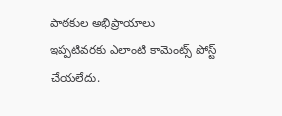పాఠకుల అభిప్రాయాలు
ఇప్పటివరకు ఎలాంటి కామెంట్స్ పోస్ట్ చేయలేదు.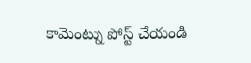కామెంట్ను పోస్ట్ చేయండి